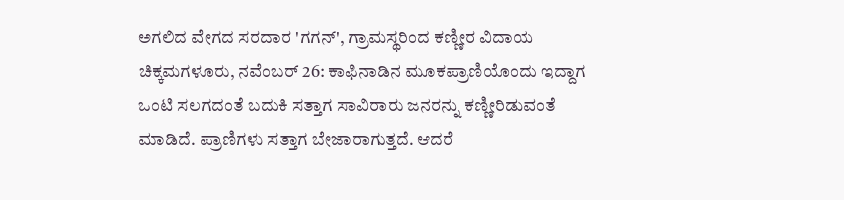ಅಗಲಿದ ವೇಗದ ಸರದಾರ 'ಗಗನ್', ಗ್ರಾಮಸ್ಥರಿಂದ ಕಣ್ಣೀರ ವಿದಾಯ
ಚಿಕ್ಕಮಗಳೂರು, ನವೆಂಬರ್ 26: ಕಾಫಿನಾಡಿನ ಮೂಕಪ್ರಾಣಿಯೊಂದು ಇದ್ದಾಗ ಒಂಟಿ ಸಲಗದಂತೆ ಬದುಕಿ ಸತ್ತಾಗ ಸಾವಿರಾರು ಜನರನ್ನು ಕಣ್ಣೀರಿಡುವಂತೆ ಮಾಡಿದೆ. ಪ್ರಾಣಿಗಳು ಸತ್ತಾಗ ಬೇಜಾರಾಗುತ್ತದೆ. ಆದರೆ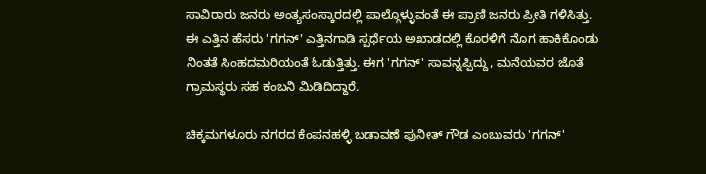ಸಾವಿರಾರು ಜನರು ಅಂತ್ಯಸಂಸ್ಕಾರದಲ್ಲಿ ಪಾಲ್ಗೊಳ್ಳುವಂತೆ ಈ ಪ್ರಾಣಿ ಜನರು ಪ್ರೀತಿ ಗಳಿಸಿತ್ತು.
ಈ ಎತ್ತಿನ ಹೆಸರು 'ಗಗನ್' ಎತ್ತಿನಗಾಡಿ ಸ್ಪರ್ಧೆಯ ಅಖಾಡದಲ್ಲಿ ಕೊರಳಿಗೆ ನೊಗ ಹಾಕಿಕೊಂಡು ನಿಂತತೆ ಸಿಂಹದಮರಿಯಂತೆ ಓಡುತ್ತಿತ್ತು. ಈಗ 'ಗಗನ್' ಸಾವನ್ನಪ್ಪಿದ್ದು, ಮನೆಯವರ ಜೊತೆ ಗ್ರಾಮಸ್ಥರು ಸಹ ಕಂಬನಿ ಮಿಡಿದಿದ್ದಾರೆ.

ಚಿಕ್ಕಮಗಳೂರು ನಗರದ ಕೆಂಪನಹಳ್ಳಿ ಬಡಾವಣೆ ಪುನೀತ್ ಗೌಡ ಎಂಬುವರು 'ಗಗನ್'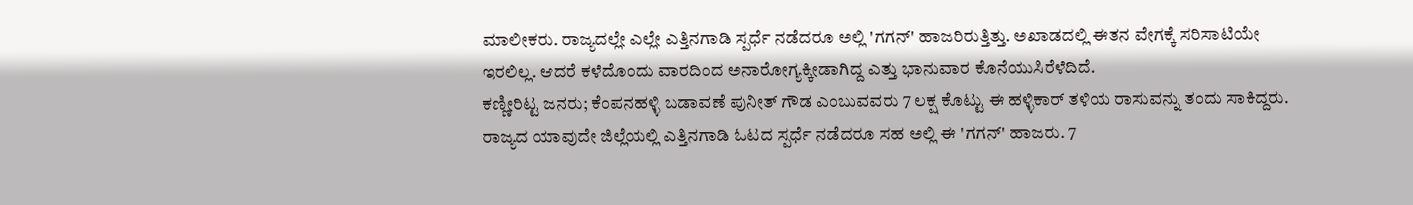ಮಾಲೀಕರು. ರಾಜ್ಯದಲ್ಲೇ ಎಲ್ಲೇ ಎತ್ತಿನಗಾಡಿ ಸ್ಪರ್ಧೆ ನಡೆದರೂ ಅಲ್ಲಿ 'ಗಗನ್' ಹಾಜರಿರುತ್ತಿತ್ತು. ಅಖಾಡದಲ್ಲಿ ಈತನ ವೇಗಕ್ಕೆ ಸರಿಸಾಟಿಯೇ ಇರಲಿಲ್ಲ. ಆದರೆ ಕಳೆದೊಂದು ವಾರದಿಂದ ಅನಾರೋಗ್ಯಕ್ಕೀಡಾಗಿದ್ದ ಎತ್ತು ಭಾನುವಾರ ಕೊನೆಯುಸಿರೆಳೆದಿದೆ.
ಕಣ್ಣೀರಿಟ್ಟ ಜನರು; ಕೆಂಪನಹಳ್ಳಿ ಬಡಾವಣೆ ಪುನೀತ್ ಗೌಡ ಎಂಬುವವರು 7 ಲಕ್ಷ ಕೊಟ್ಟು ಈ ಹಳ್ಳಿಕಾರ್ ತಳಿಯ ರಾಸುವನ್ನು ತಂದು ಸಾಕಿದ್ದರು. ರಾಜ್ಯದ ಯಾವುದೇ ಜಿಲ್ಲೆಯಲ್ಲಿ ಎತ್ತಿನಗಾಡಿ ಓಟದ ಸ್ಪರ್ಧೆ ನಡೆದರೂ ಸಹ ಅಲ್ಲಿ ಈ 'ಗಗನ್' ಹಾಜರು. 7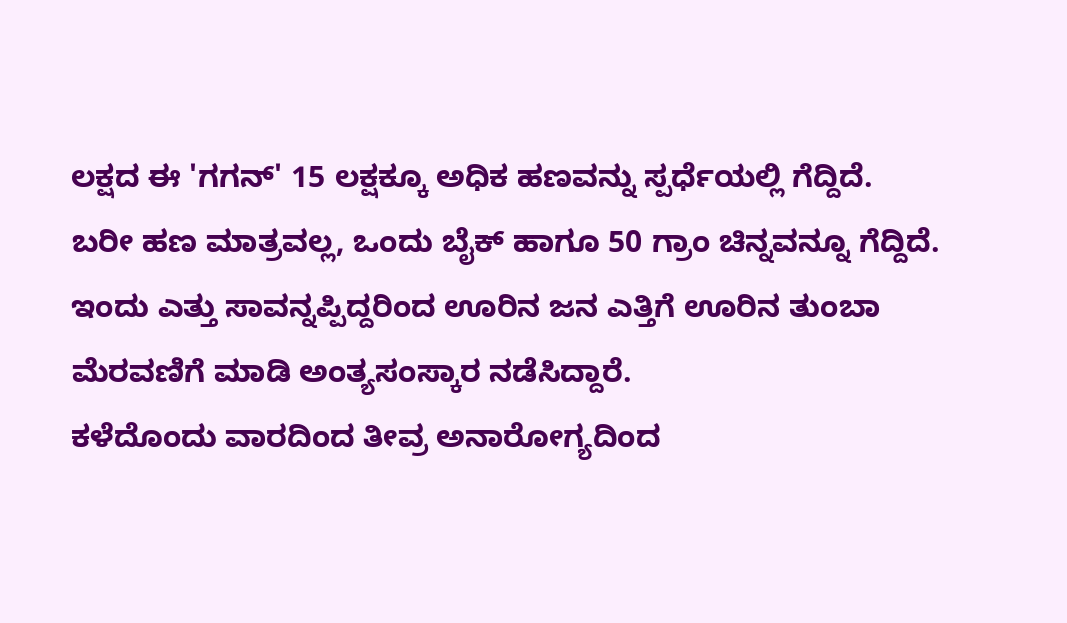ಲಕ್ಷದ ಈ 'ಗಗನ್' 15 ಲಕ್ಷಕ್ಕೂ ಅಧಿಕ ಹಣವನ್ನು ಸ್ಪರ್ಧೆಯಲ್ಲಿ ಗೆದ್ದಿದೆ.
ಬರೀ ಹಣ ಮಾತ್ರವಲ್ಲ, ಒಂದು ಬೈಕ್ ಹಾಗೂ 50 ಗ್ರಾಂ ಚಿನ್ನವನ್ನೂ ಗೆದ್ದಿದೆ. ಇಂದು ಎತ್ತು ಸಾವನ್ನಪ್ಪಿದ್ದರಿಂದ ಊರಿನ ಜನ ಎತ್ತಿಗೆ ಊರಿನ ತುಂಬಾ ಮೆರವಣಿಗೆ ಮಾಡಿ ಅಂತ್ಯಸಂಸ್ಕಾರ ನಡೆಸಿದ್ದಾರೆ.
ಕಳೆದೊಂದು ವಾರದಿಂದ ತೀವ್ರ ಅನಾರೋಗ್ಯದಿಂದ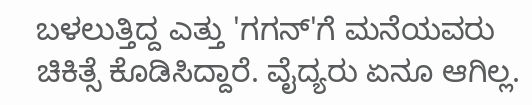ಬಳಲುತ್ತಿದ್ದ ಎತ್ತು 'ಗಗನ್'ಗೆ ಮನೆಯವರು ಚಿಕಿತ್ಸೆ ಕೊಡಿಸಿದ್ದಾರೆ. ವೈದ್ಯರು ಏನೂ ಆಗಿಲ್ಲ.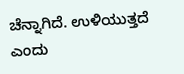ಚೆನ್ನಾಗಿದೆ. ಉಳಿಯುತ್ತದೆ ಎಂದು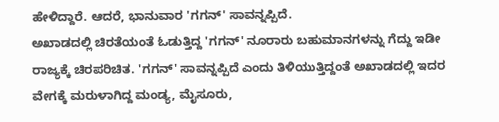ಹೇಳಿದ್ದಾರೆ. ಆದರೆ, ಭಾನುವಾರ 'ಗಗನ್' ಸಾವನ್ನಪ್ಪಿದೆ.
ಅಖಾಡದಲ್ಲಿ ಚಿರತೆಯಂತೆ ಓಡುತ್ತಿದ್ದ 'ಗಗನ್' ನೂರಾರು ಬಹುಮಾನಗಳನ್ನು ಗೆದ್ದು ಇಡೀ ರಾಜ್ಯಕ್ಕೆ ಚಿರಪರಿಚಿತ. 'ಗಗನ್' ಸಾವನ್ನಪ್ಪಿದೆ ಎಂದು ತಿಳಿಯುತ್ತಿದ್ದಂತೆ ಅಖಾಡದಲ್ಲಿ ಇದರ ವೇಗಕ್ಕೆ ಮರುಳಾಗಿದ್ದ ಮಂಡ್ಯ, ಮೈಸೂರು,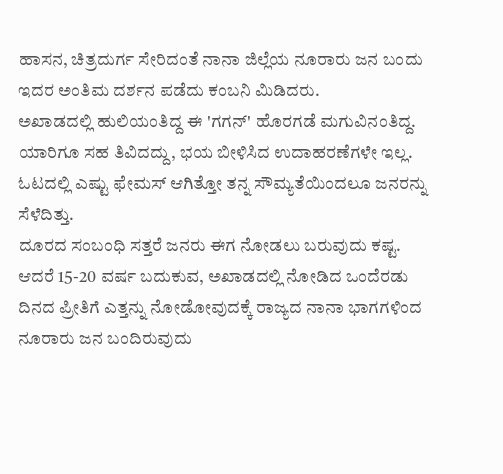ಹಾಸನ, ಚಿತ್ರದುರ್ಗ ಸೇರಿದಂತೆ ನಾನಾ ಜಿಲ್ಲೆಯ ನೂರಾರು ಜನ ಬಂದು ಇದರ ಅಂತಿಮ ದರ್ಶನ ಪಡೆದು ಕಂಬನಿ ಮಿಡಿದರು.
ಅಖಾಡದಲ್ಲಿ ಹುಲಿಯಂತಿದ್ದ ಈ 'ಗಗನ್' ಹೊರಗಡೆ ಮಗುವಿನಂತಿದ್ದ. ಯಾರಿಗೂ ಸಹ ತಿವಿದದ್ದು, ಭಯ ಬೀಳಿಸಿದ ಉದಾಹರಣೆಗಳೇ ಇಲ್ಲ. ಓಟದಲ್ಲಿ ಎಷ್ಟು ಫೇಮಸ್ ಆಗಿತ್ತೋ ತನ್ನ ಸೌಮ್ಯತೆಯಿಂದಲೂ ಜನರನ್ನು ಸೆಳೆದಿತ್ತು.
ದೂರದ ಸಂಬಂಧಿ ಸತ್ತರೆ ಜನರು ಈಗ ನೋಡಲು ಬರುವುದು ಕಷ್ಟ. ಆದರೆ 15-20 ವರ್ಷ ಬದುಕುವ, ಅಖಾಡದಲ್ಲಿ ನೋಡಿದ ಒಂದೆರಡು ದಿನದ ಪ್ರೀತಿಗೆ ಎತ್ತನ್ನು ನೋಡೋವುದಕ್ಕೆ ರಾಜ್ಯದ ನಾನಾ ಭಾಗಗಳಿಂದ ನೂರಾರು ಜನ ಬಂದಿರುವುದು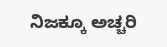ನಿಜಕ್ಕೂ ಅಚ್ಚರಿ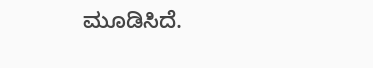ಮೂಡಿಸಿದೆ.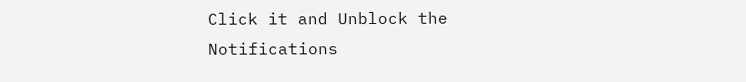Click it and Unblock the Notifications